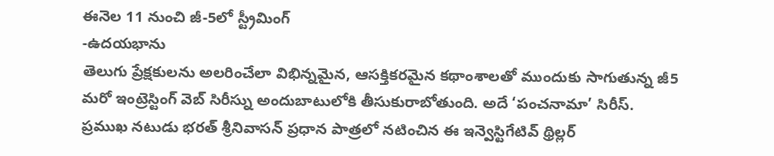ఈనెల 11 నుంచి జీ-5లో స్ట్రీమింగ్
-ఉదయభాను
తెలుగు ప్రేక్షకులను అలరించేలా విభిన్నమైన, ఆసక్తికరమైన కథాంశాలతో ముందుకు సాగుతున్న జీ5 మరో ఇంట్రెస్టింగ్ వెబ్ సిరీస్ను అందుబాటులోకి తీసుకురాబోతుంది. అదే ‘పంచనామా’ సిరీస్. ప్రముఖ నటుడు భరత్ శ్రీనివాసన్ ప్రధాన పాత్రలో నటించిన ఈ ఇన్వెస్టిగేటివ్ థ్రిల్లర్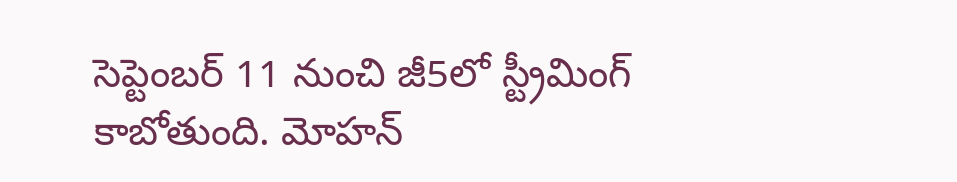సెప్టెంబర్ 11 నుంచి జీ5లో స్ట్రీమింగ్ కాబోతుంది. మోహన్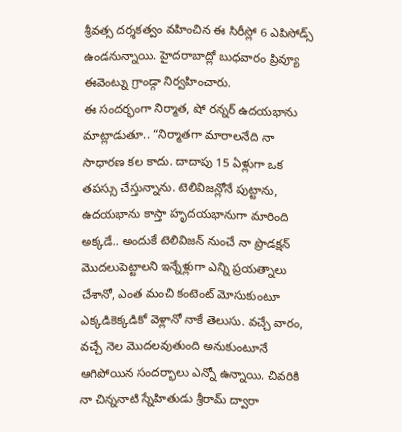శ్రీవత్స దర్శకత్వం వహించిన ఈ సిరీస్లో 6 ఎపిసోడ్స్ ఉండనున్నాయి. హైదరాబాద్లో బుధవారం ప్రివ్యూ ఈవెంట్ను గ్రాండ్గా నిర్వహించారు.
ఈ సందర్భంగా నిర్మాత, షో రన్నర్ ఉదయభాను మాట్లాడుతూ.. “నిర్మాతగా మారాలనేది నా సాధారణ కల కాదు. దాదాపు 15 ఏళ్లుగా ఒక తపస్సు చేస్తున్నాను. టెలివిజన్లోనే పుట్టాను, ఉదయభాను కాస్తా హృదయభానుగా మారింది అక్కడే.. అందుకే టెలివిజన్ నుంచే నా ప్రొడక్షన్ మొదలుపెట్టాలని ఇన్నేళ్లుగా ఎన్ని ప్రయత్నాలు చేశానో, ఎంత మంచి కంటెంట్ మోసుకుంటూ ఎక్కడికెక్కడికో వెళ్లానో నాకే తెలుసు. వచ్చే వారం, వచ్చే నెల మొదలవుతుంది అనుకుంటూనే ఆగిపోయిన సందర్భాలు ఎన్నో ఉన్నాయి. చివరికి నా చిన్ననాటి స్నేహితుడు శ్రీరామ్ ద్వారా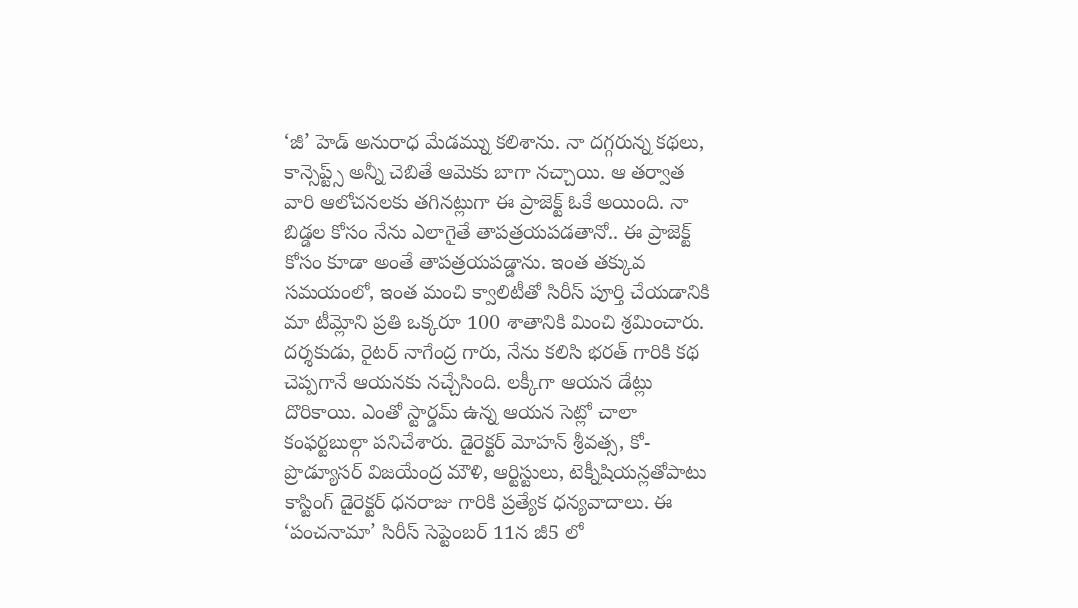‘జీ’ హెడ్ అనురాధ మేడమ్ను కలిశాను. నా దగ్గరున్న కథలు, కాన్సెప్ట్స్ అన్నీ చెబితే ఆమెకు బాగా నచ్చాయి. ఆ తర్వాత వారి ఆలోచనలకు తగినట్లుగా ఈ ప్రాజెక్ట్ ఓకే అయింది. నా బిడ్డల కోసం నేను ఎలాగైతే తాపత్రయపడతానో.. ఈ ప్రాజెక్ట్ కోసం కూడా అంతే తాపత్రయపడ్డాను. ఇంత తక్కువ సమయంలో, ఇంత మంచి క్వాలిటీతో సిరీస్ పూర్తి చేయడానికి మా టీమ్లోని ప్రతి ఒక్కరూ 100 శాతానికి మించి శ్రమించారు. దర్శకుడు, రైటర్ నాగేంద్ర గారు, నేను కలిసి భరత్ గారికి కథ చెప్పగానే ఆయనకు నచ్చేసింది. లక్కీగా ఆయన డేట్లు దొరికాయి. ఎంతో స్టార్డమ్ ఉన్న ఆయన సెట్లో చాలా కంఫర్టబుల్గా పనిచేశారు. డైరెక్టర్ మోహన్ శ్రీవత్స, కో-ప్రొడ్యూసర్ విజయేంద్ర మౌళి, ఆర్టిస్టులు, టెక్నీషియన్లతోపాటు కాస్టింగ్ డైరెక్టర్ ధనరాజు గారికి ప్రత్యేక ధన్యవాదాలు. ఈ ‘పంచనామా’ సిరీస్ సెప్టెంబర్ 11న జీ5 లో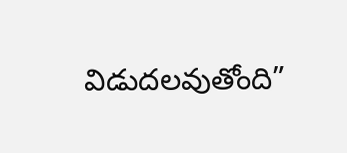విడుదలవుతోంది”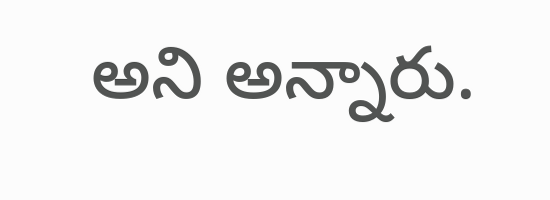అని అన్నారు.